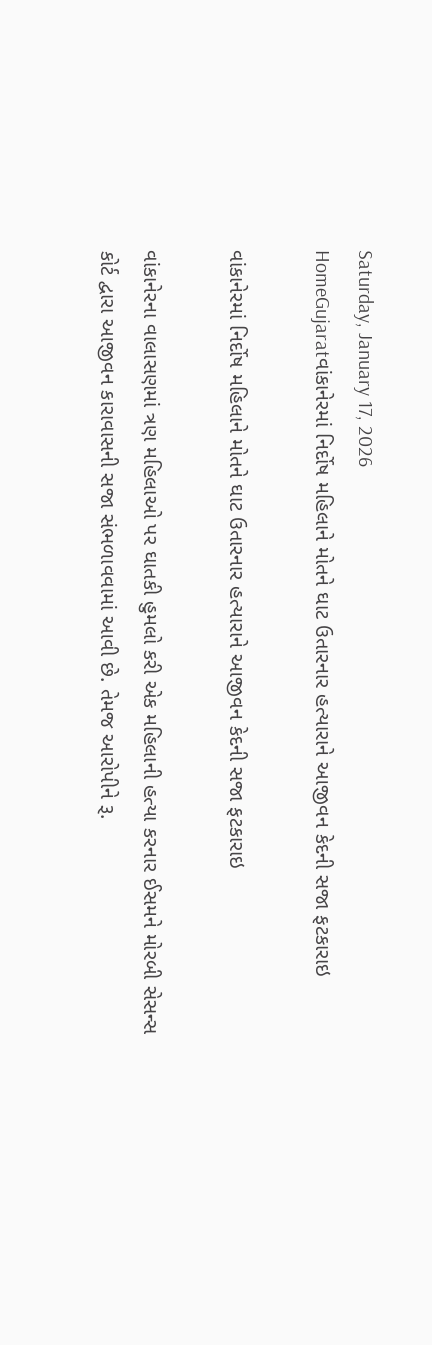Saturday, January 17, 2026
HomeGujaratવાંકાનેરમાં નિર્દોષ મહિલાને મોતને ઘાટ ઉતારનાર હત્યારાને આજીવન કેદની સજા ફટકારાઇ

વાંકાનેરમાં નિર્દોષ મહિલાને મોતને ઘાટ ઉતારનાર હત્યારાને આજીવન કેદની સજા ફટકારાઇ

વાંકાનેરના વાલાસણમાં ત્રણ મહિલાઓ પર ઘાતકી હુમલો કરી એક મહિલાની હત્યા કરનાર ઈસમને મોરબી સેસન્સ કોર્ટ દ્વારા આજીવન કારાવાસની સજા સંભળાવવામાં આવી છે. તેમજ આરોપીને રૂ.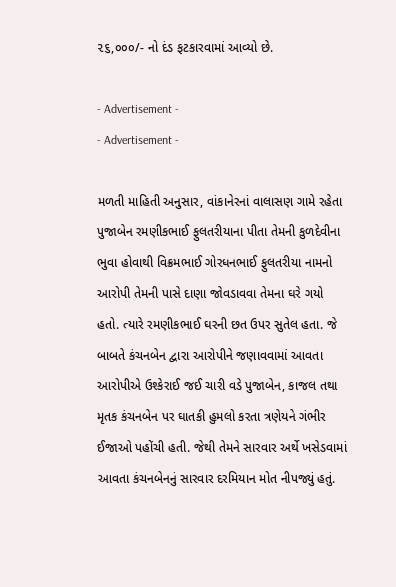૨૬,૦૦૦/- નો દંડ ફટકારવામાં આવ્યો છે.

- Advertisement -
- Advertisement -

મળતી માહિતી અનુસાર, વાંકાનેરનાં વાલાસણ ગામે રહેતા પુજાબેન રમણીકભાઈ ફુલતરીયાના પીતા તેમની કુળદેવીના ભુવા હોવાથી વિક્રમભાઈ ગોરધનભાઈ ફુલતરીયા નામનો આરોપી તેમની પાસે દાણા જોવડાવવા તેમના ઘરે ગયો હતો. ત્યારે રમણીકભાઈ ઘરની છત ઉપર સુતેલ હતા. જે બાબતે કંચનબેન દ્વારા આરોપીને જણાવવામાં આવતા આરોપીએ ઉશ્કેરાઈ જઈ ચારી વડે પુજાબેન, કાજલ તથા મૃતક કંચનબેન પર ઘાતકી હુમલો કરતા ત્રણેયને ગંભીર ઈજાઓ પહોંચી હતી. જેથી તેમને સારવાર અર્થે ખસેડવામાં આવતા કંચનબેનનું સારવાર દરમિયાન મોત નીપજ્યું હતું.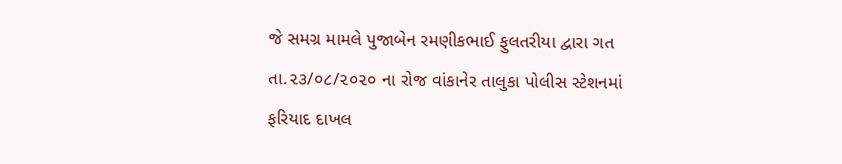જે સમગ્ર મામલે પુજાબેન રમણીકભાઈ ફુલતરીયા દ્વારા ગત તા.૨૩/૦૮/૨૦૨૦ ના રોજ વાંકાનેર તાલુકા પોલીસ સ્ટેશનમાં ફરિયાદ દાખલ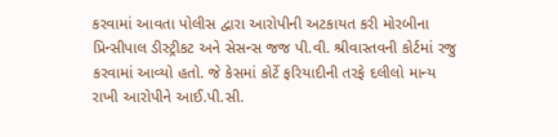કરવામાં આવતા પોલીસ દ્વારા આરોપીની અટકાયત કરી મોરબીના પ્રિન્સીપાલ ડીસ્ટ્રીકટ અને સેસન્સ જજ પી.વી. શ્રીવાસ્તવની કોર્ટમાં રજુ કરવામાં આવ્યો હતો. જે કેસમાં કોર્ટે ફરિયાદીની તરફે દલીલો માન્ય રાખી આરોપીને આઈ.પી.સી.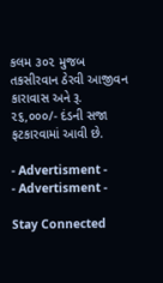કલમ ૩૦૨ મુજબ તકસીરવાન ઠેરવી આજીવન કારાવાસ અને રૂ. ૨૬,૦૦૦/- દંડની સજા ફટકારવામાં આવી છે.

- Advertisment -
- Advertisment -

Stay Connected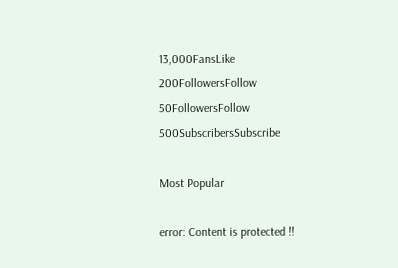13,000FansLike
200FollowersFollow
50FollowersFollow
500SubscribersSubscribe

Most Popular

error: Content is protected !!